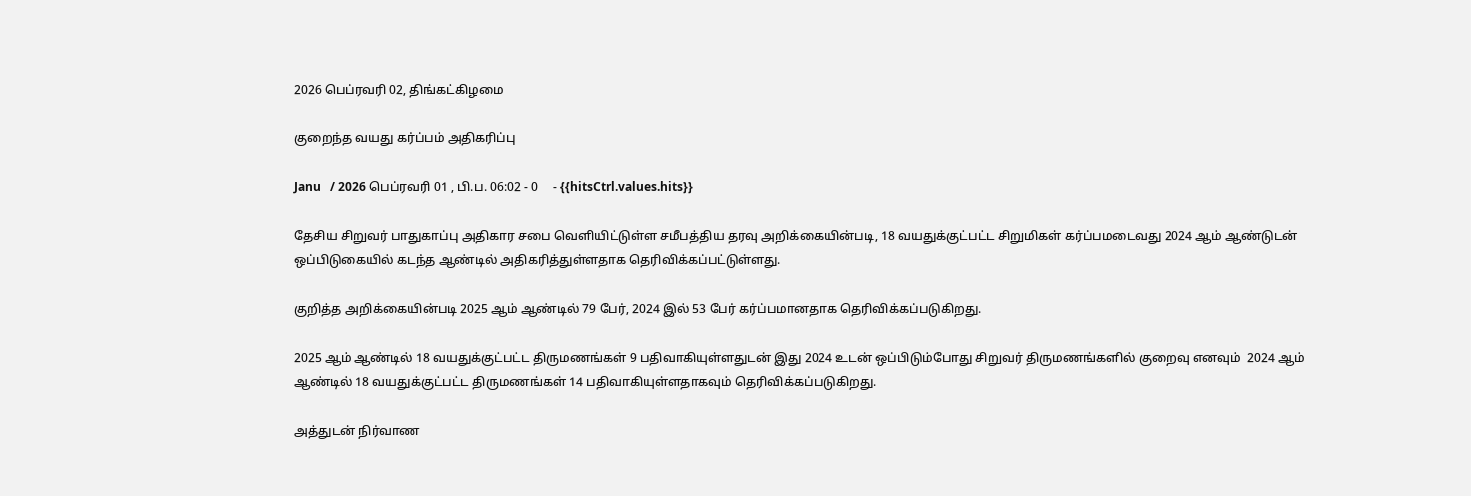2026 பெப்ரவரி 02, திங்கட்கிழமை

குறைந்த வயது கர்ப்பம் அதிகரிப்பு

Janu   / 2026 பெப்ரவரி 01 , பி.ப. 06:02 - 0     - {{hitsCtrl.values.hits}}

தேசிய சிறுவர் பாதுகாப்பு அதிகார சபை வெளியிட்டுள்ள சமீபத்திய தரவு அறிக்கையின்படி, 18 வயதுக்குட்பட்ட சிறுமிகள் கர்ப்பமடைவது 2024 ஆம் ஆண்டுடன் ஒப்பிடுகையில் கடந்த ஆண்டில் அதிகரித்துள்ளதாக தெரிவிக்கப்பட்டுள்ளது.

குறித்த அறிக்கையின்படி 2025 ஆம் ஆண்டில் 79 பேர், 2024 இல் 53 பேர் கர்ப்பமானதாக தெரிவிக்கப்படுகிறது.

2025 ஆம் ஆண்டில் 18 வயதுக்குட்பட்ட திருமணங்கள் 9 பதிவாகியுள்ளதுடன் இது 2024 உடன் ஒப்பிடும்போது சிறுவர் திருமணங்களில் குறைவு எனவும்  2024 ஆம் ஆண்டில் 18 வயதுக்குட்பட்ட திருமணங்கள் 14 பதிவாகியுள்ளதாகவும் தெரிவிக்கப்படுகிறது.

அத்துடன் நிர்வாண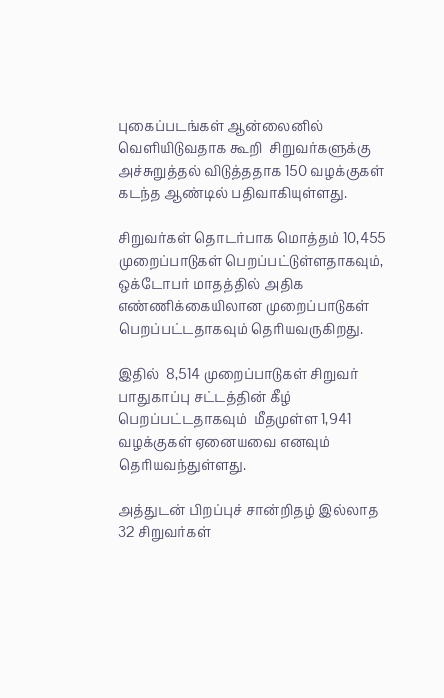புகைப்படங்கள் ஆன்லைனில் வெளியிடுவதாக கூறி  சிறுவர்களுக்கு அச்சுறுத்தல் விடுத்ததாக 150 வழக்குகள் கடந்த ஆண்டில் பதிவாகியுள்ளது.

சிறுவர்கள் தொடர்பாக மொத்தம் 10,455 முறைப்பாடுகள் பெறப்பட்டுள்ளதாகவும், ஒக்டோபர் மாதத்தில் அதிக எண்ணிக்கையிலான முறைப்பாடுகள் பெறப்பட்டதாகவும் தெரியவருகிறது.

இதில்  8,514 முறைப்பாடுகள் சிறுவர் பாதுகாப்பு சட்டத்தின் கீழ் பெறப்பட்டதாகவும்  மீதமுள்ள 1,941 வழக்குகள் ஏனையவை எனவும் தெரியவந்துள்ளது.

அத்துடன் பிறப்புச் சான்றிதழ் இல்லாத 32 சிறுவர்கள்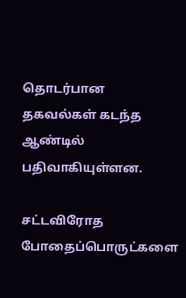தொடர்பான தகவல்கள் கடந்த ஆண்டில் பதிவாகியுள்ளன.

சட்டவிரோத போதைப்பொருட்களை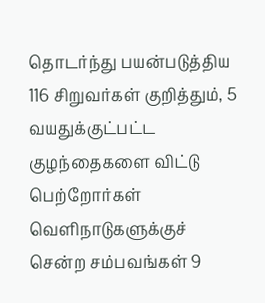தொடர்ந்து பயன்படுத்திய 116 சிறுவர்கள் குறித்தும், 5 வயதுக்குட்பட்ட குழந்தைகளை விட்டு பெற்றோர்கள் வெளிநாடுகளுக்குச் சென்ற சம்பவங்கள் 9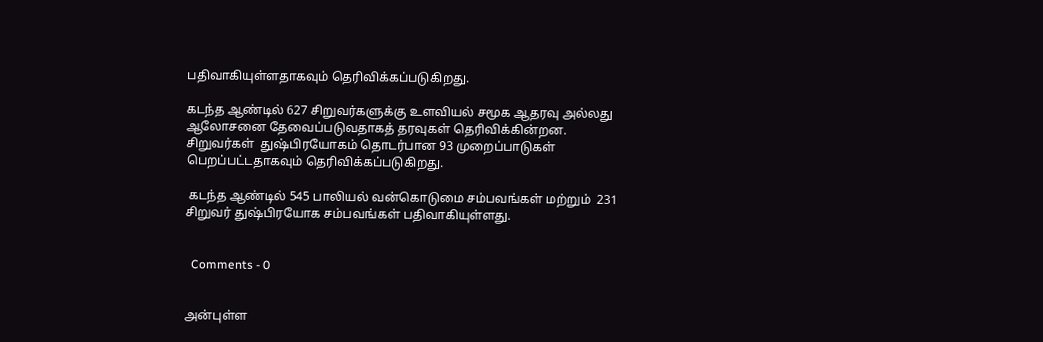பதிவாகியுள்ளதாகவும் தெரிவிக்கப்படுகிறது.

கடந்த ஆண்டில் 627 சிறுவர்களுக்கு உளவியல் சமூக ஆதரவு அல்லது ஆலோசனை தேவைப்படுவதாகத் தரவுகள் தெரிவிக்கின்றன. சிறுவர்கள்  துஷ்பிரயோகம் தொடர்பான 93 முறைப்பாடுகள் பெறப்பட்டதாகவும் தெரிவிக்கப்படுகிறது.

 கடந்த ஆண்டில் 545 பாலியல் வன்கொடுமை சம்பவங்கள் மற்றும்  231 சிறுவர் துஷ்பிரயோக சம்பவங்கள் பதிவாகியுள்ளது.


  Comments - 0


அன்புள்ள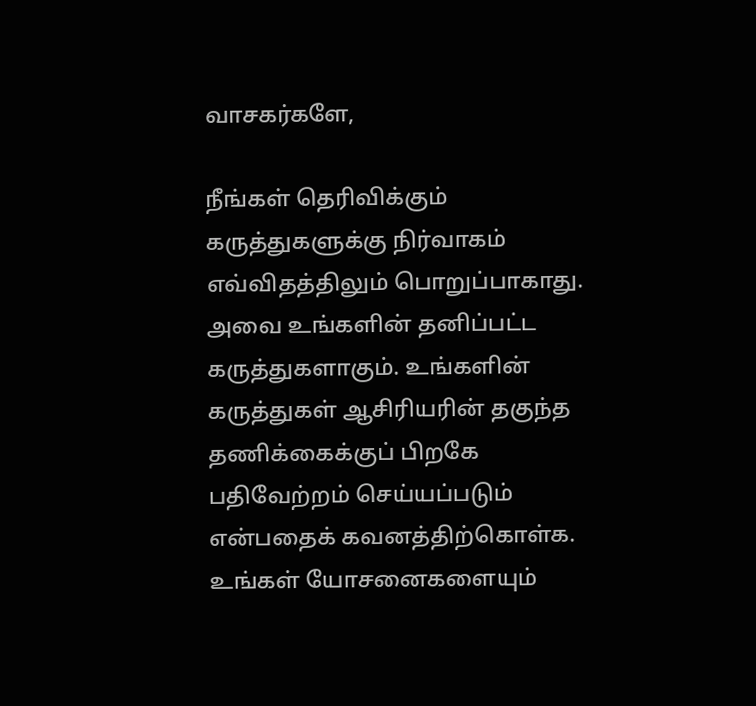வாசகர்களே,

நீங்கள் தெரிவிக்கும் கருத்துகளுக்கு நிர்வாகம் எவ்விதத்திலும் பொறுப்பாகாது. அவை உங்களின் தனிப்பட்ட கருத்துகளாகும். உங்களின் கருத்துகள் ஆசிரியரின் தகுந்த தணிக்கைக்குப் பிறகே பதிவேற்றம் செய்யப்படும் என்பதைக் கவனத்திற்கொள்க. உங்கள் யோசனைகளையும்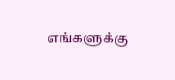எங்களுக்கு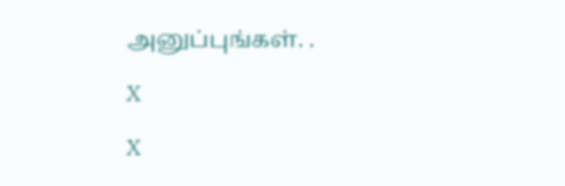அனுப்புங்கள். .

X

X